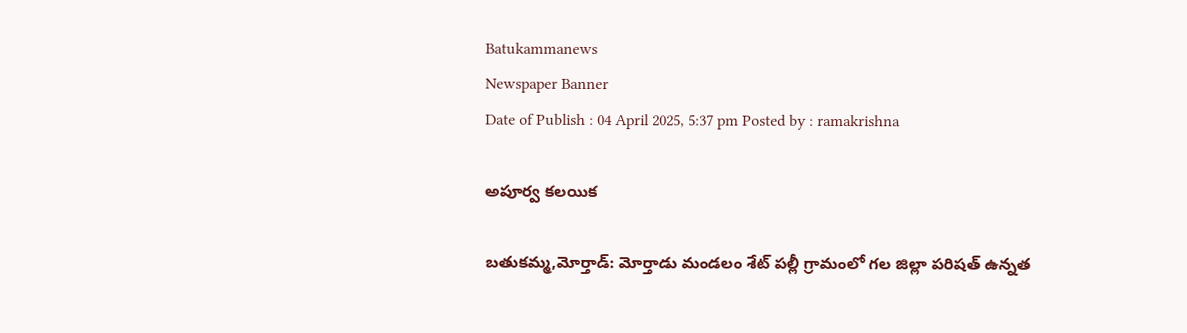Batukammanews
Newspaper Banner
Date of Publish : 04 April 2025, 5:37 pm Posted by : ramakrishna

అపూర్వ కలయిక

బతుకమ్మ,మోర్తాడ్: మోర్తాడు మండలం శేట్ పల్లీ గ్రామంలో గల జిల్లా పరిషత్ ఉన్నత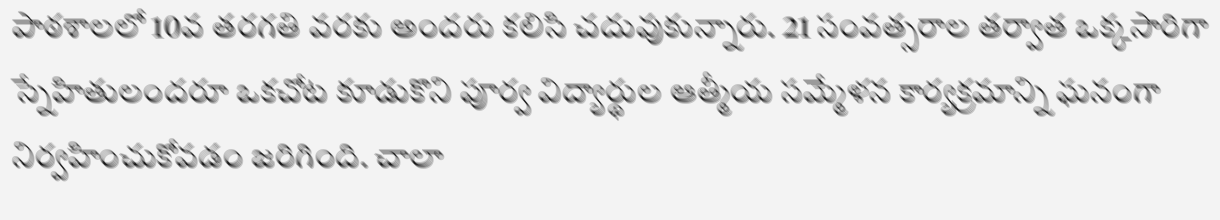పాఠశాలలో 10వ తరగతి వరకు అందరు కలిసి చదువుకున్నారు. 21 సంవత్సరాల తర్వాత ఒక్కసారిగా స్నేహితులందరూ ఒకచోట కూడుకొని పూర్వ విద్యార్థుల ఆత్మీయ సమ్మేళన కార్యక్రమాన్ని ఘనంగా నిర్వహించుకోవడం జరిగింది. చాలా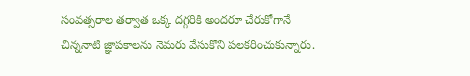సంవత్సరాల తర్వాత ఒక్క దగ్గరికి అందరూ చేరుకోగానే చిన్ననాటి జ్ఞాపకాలను నెమరు వేసుకొని పలకరించుకున్నారు.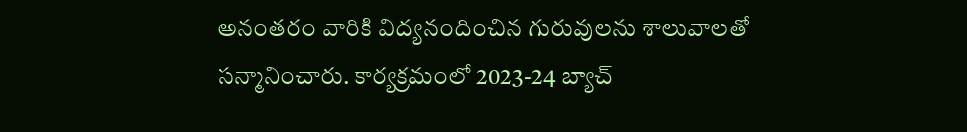అనంతరం వారికి విద్యనందించిన గురువులను శాలువాలతో సన్మానించారు. కార్యక్రమంలో 2023-24 బ్యాచ్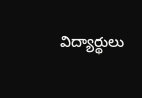విద్యార్థులు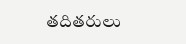తదితరులు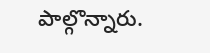పాల్గొన్నారు.